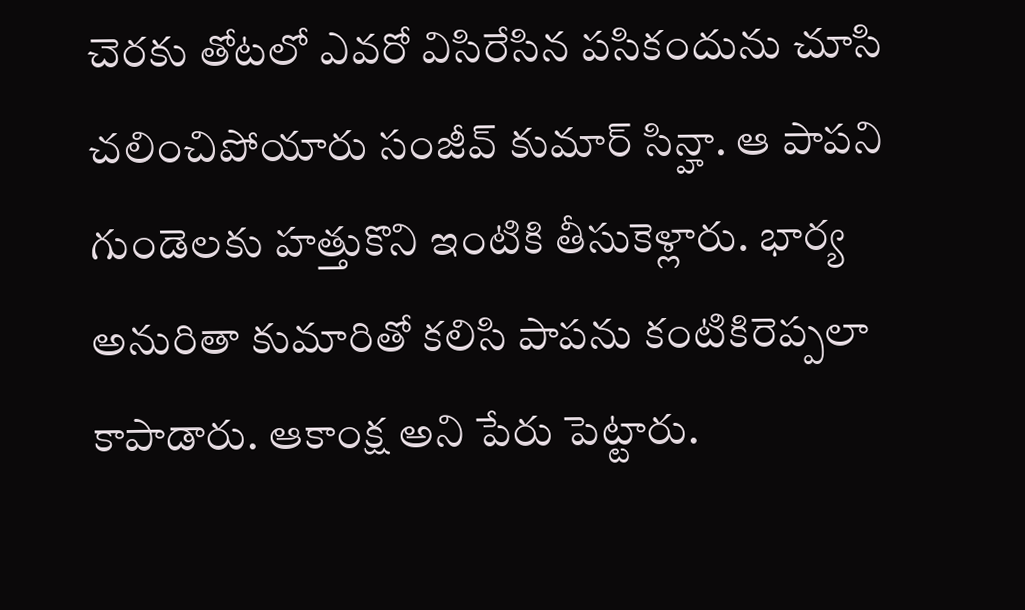చెరకు తోటలో ఎవరో విసిరేసిన పసికందును చూసి చలించిపోయారు సంజీవ్‌ కుమార్‌ సిన్హా. ఆ పాపని గుండెలకు హత్తుకొని ఇంటికి తీసుకెళ్లారు. భార్య అనురితా కుమారితో కలిసి పాపను కంటికిరెప్పలా కాపాడారు. ఆకాంక్ష అని పేరు పెట్టారు.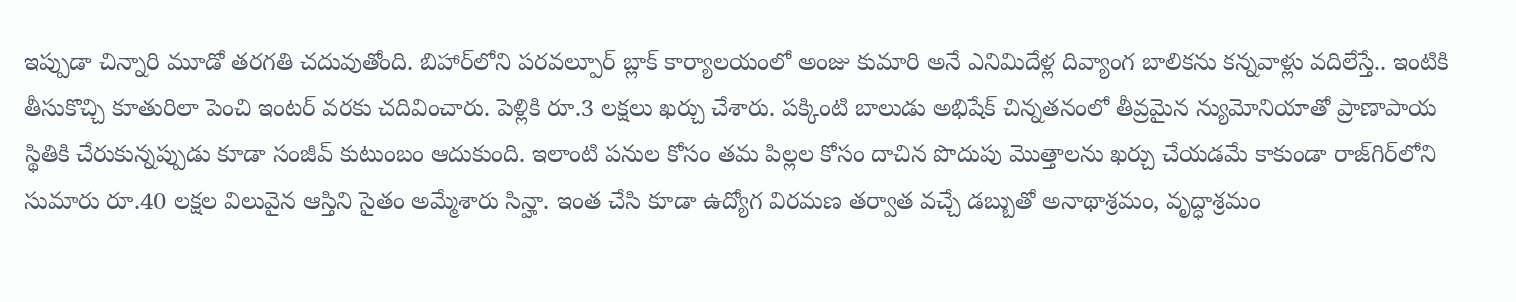ఇప్పుడా చిన్నారి మూడో తరగతి చదువుతోంది. బిహార్‌లోని పరవల్పూర్‌ బ్లాక్‌ కార్యాలయంలో అంజు కుమారి అనే ఎనిమిదేళ్ల దివ్యాంగ బాలికను కన్నవాళ్లు వదిలేస్తే.. ఇంటికి తీసుకొచ్చి కూతురిలా పెంచి ఇంటర్‌ వరకు చదివించారు. పెళ్లికి రూ.3 లక్షలు ఖర్చు చేశారు. పక్కింటి బాలుడు అభిషేక్‌ చిన్నతనంలో తీవ్రమైన న్యుమోనియాతో ప్రాణాపాయ స్థితికి చేరుకున్నప్పుడు కూడా సంజీవ్‌ కుటుంబం ఆదుకుంది. ఇలాంటి పనుల కోసం తమ పిల్లల కోసం దాచిన పొదుపు మొత్తాలను ఖర్చు చేయడమే కాకుండా రాజ్‌గిర్‌లోని సుమారు రూ.40 లక్షల విలువైన ఆస్తిని సైతం అమ్మేశారు సిన్హా. ఇంత చేసి కూడా ఉద్యోగ విరమణ తర్వాత వచ్చే డబ్బుతో అనాథాశ్రమం, వృద్ధాశ్రమం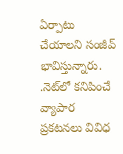ఏర్పాటు చేయాలని సంజీవ్‌ భావిస్తున్నారు. .నెట్‌లో కనిపించే వ్యాపార ప్రకటనలు వివిధ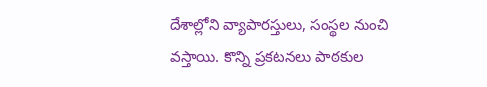దేశాల్లోని వ్యాపారస్తులు, సంస్థల నుంచి వస్తాయి. కొన్ని ప్రకటనలు పాఠకుల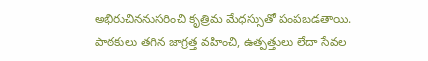అభిరుచిననుసరించి కృత్రిమ మేధస్సుతో పంపబడతాయి. పాఠకులు తగిన జాగ్రత్త వహించి, ఉత్పత్తులు లేదా సేవల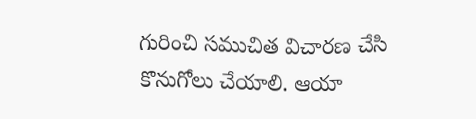గురించి సముచిత విచారణ చేసి కొనుగోలు చేయాలి. ఆయా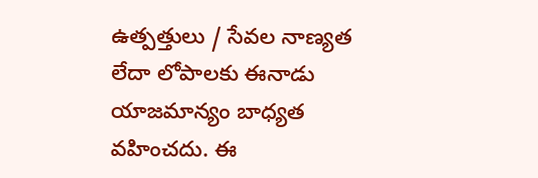ఉత్పత్తులు / సేవల నాణ్యత లేదా లోపాలకు ఈనాడు యాజమాన్యం బాధ్యత వహించదు. ఈ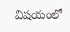విషయంలో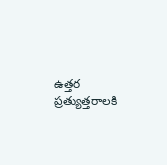ఉత్తర ప్రత్యుత్తరాలకి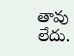తావు లేదు.